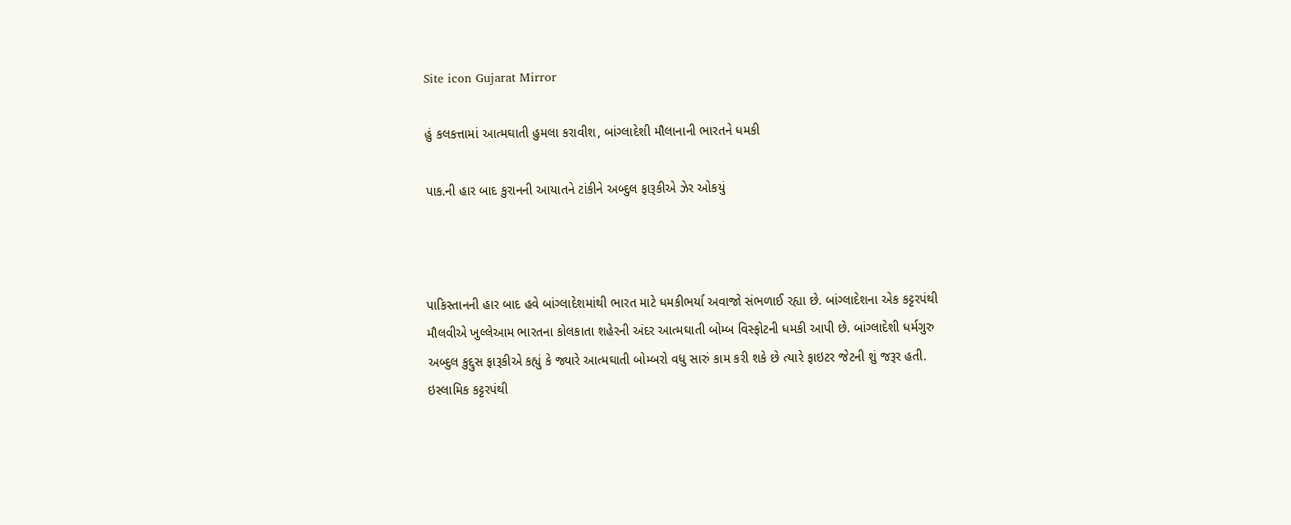Site icon Gujarat Mirror

હું કલકત્તામાં આત્મઘાતી હુમલા કરાવીશ, બાંગ્લાદેશી મૌલાનાની ભારતને ધમકી

પાક.ની હાર બાદ કુરાનની આયાતને ટાંકીને અબ્દુલ ફારૂકીએ ઝેર ઓકયું



પાકિસ્તાનની હાર બાદ હવે બાંગ્લાદેશમાંથી ભારત માટે ધમકીભર્યા અવાજો સંભળાઈ રહ્યા છે. બાંગ્લાદેશના એક કટ્ટરપંથી મૌલવીએ ખુલ્લેઆમ ભારતના કોલકાતા શહેરની અંદર આત્મઘાતી બોમ્બ વિસ્ફોટની ધમકી આપી છે. બાંગ્લાદેશી ધર્મગુરુ અબ્દુલ કુદ્દુસ ફારૂકીએ કહ્યું કે જ્યારે આત્મઘાતી બોમ્બરો વધુ સારું કામ કરી શકે છે ત્યારે ફાઇટર જેટની શું જરૂર હતી. ઇસ્લામિક કટ્ટરપંથી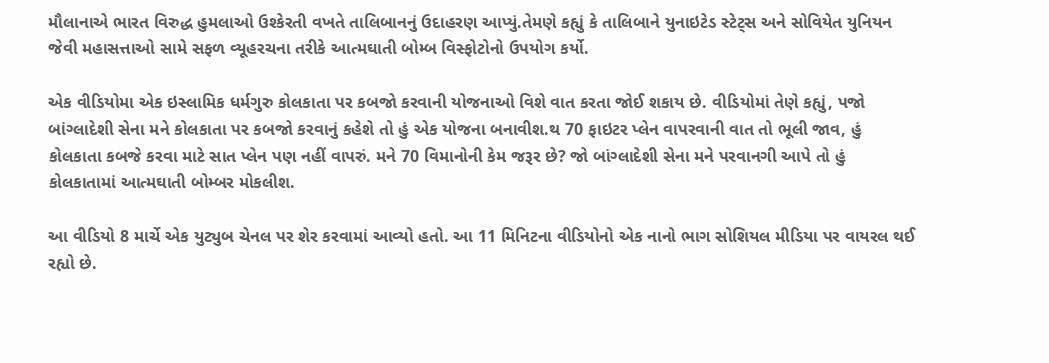મૌલાનાએ ભારત વિરુદ્ધ હુમલાઓ ઉશ્કેરતી વખતે તાલિબાનનું ઉદાહરણ આપ્યું.તેમણે કહ્યું કે તાલિબાને યુનાઇટેડ સ્ટેટ્સ અને સોવિયેત યુનિયન જેવી મહાસત્તાઓ સામે સફળ વ્યૂહરચના તરીકે આત્મઘાતી બોમ્બ વિસ્ફોટોનો ઉપયોગ કર્યો.

એક વીડિયોમા એક ઇસ્લામિક ધર્મગુરુ કોલકાતા પર કબજો કરવાની યોજનાઓ વિશે વાત કરતા જોઈ શકાય છે. વીડિયોમાં તેણે કહ્યું, પજો બાંગ્લાદેશી સેના મને કોલકાતા પર કબજો કરવાનું કહેશે તો હું એક યોજના બનાવીશ.થ 70 ફાઇટર પ્લેન વાપરવાની વાત તો ભૂલી જાવ, હું કોલકાતા કબજે કરવા માટે સાત પ્લેન પણ નહીં વાપરું. મને 70 વિમાનોની કેમ જરૂર છે? જો બાંગ્લાદેશી સેના મને પરવાનગી આપે તો હું કોલકાતામાં આત્મઘાતી બોમ્બર મોકલીશ.

આ વીડિયો 8 માર્ચે એક યુટ્યુબ ચેનલ પર શેર કરવામાં આવ્યો હતો. આ 11 મિનિટના વીડિયોનો એક નાનો ભાગ સોશિયલ મીડિયા પર વાયરલ થઈ રહ્યો છે.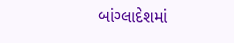બાંગ્લાદેશમાં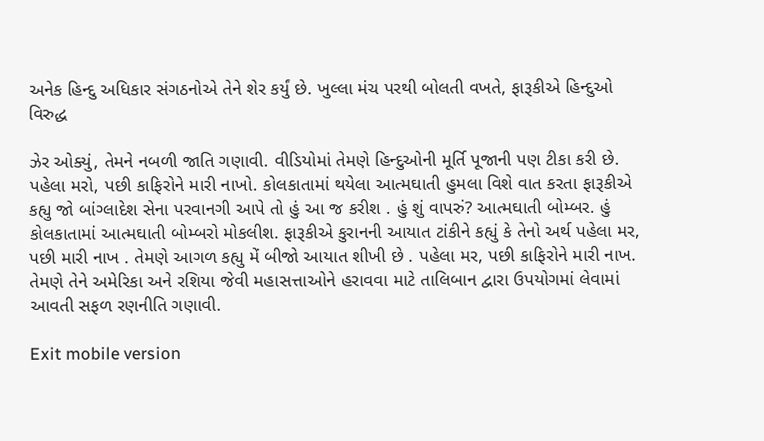અનેક હિન્દુ અધિકાર સંગઠનોએ તેને શેર કર્યું છે. ખુલ્લા મંચ પરથી બોલતી વખતે, ફારૂકીએ હિન્દુઓ વિરુદ્ધ

ઝેર ઓક્યું, તેમને નબળી જાતિ ગણાવી. વીડિયોમાં તેમણે હિન્દુઓની મૂર્તિ પૂજાની પણ ટીકા કરી છે.
પહેલા મરો, પછી કાફિરોને મારી નાખો. કોલકાતામાં થયેલા આત્મઘાતી હુમલા વિશે વાત કરતા ફારૂકીએ કહ્યુ જો બાંગ્લાદેશ સેના પરવાનગી આપે તો હું આ જ કરીશ . હું શું વાપરું? આત્મઘાતી બોમ્બર. હું કોલકાતામાં આત્મઘાતી બોમ્બરો મોકલીશ. ફારૂકીએ કુરાનની આયાત ટાંકીને કહ્યું કે તેનો અર્થ પહેલા મર, પછી મારી નાખ . તેમણે આગળ કહ્યુ મેં બીજો આયાત શીખી છે . પહેલા મર, પછી કાફિરોને મારી નાખ. તેમણે તેને અમેરિકા અને રશિયા જેવી મહાસત્તાઓને હરાવવા માટે તાલિબાન દ્વારા ઉપયોગમાં લેવામાં આવતી સફળ રણનીતિ ગણાવી.

Exit mobile version